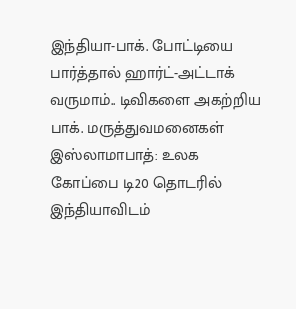இந்தியா-பாக். போட்டியை பார்த்தால் ஹார்ட்-அட்டாக் வருமாம்.. டிவிகளை அகற்றிய பாக். மருத்துவமனைகள்
இஸ்லாமாபாத்: உலக கோப்பை டி20 தொடரில் இந்தியாவிடம்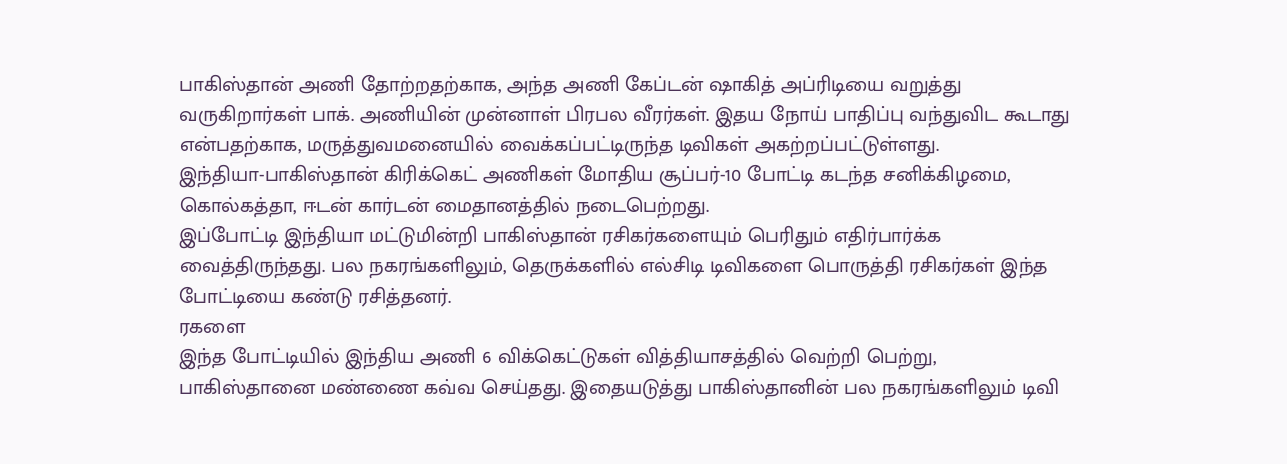பாகிஸ்தான் அணி தோற்றதற்காக, அந்த அணி கேப்டன் ஷாகித் அப்ரிடியை வறுத்து வருகிறார்கள் பாக். அணியின் முன்னாள் பிரபல வீரர்கள். இதய நோய் பாதிப்பு வந்துவிட கூடாது என்பதற்காக, மருத்துவமனையில் வைக்கப்பட்டிருந்த டிவிகள் அகற்றப்பட்டுள்ளது.
இந்தியா-பாகிஸ்தான் கிரிக்கெட் அணிகள் மோதிய சூப்பர்-10 போட்டி கடந்த சனிக்கிழமை, கொல்கத்தா, ஈடன் கார்டன் மைதானத்தில் நடைபெற்றது.
இப்போட்டி இந்தியா மட்டுமின்றி பாகிஸ்தான் ரசிகர்களையும் பெரிதும் எதிர்பார்க்க வைத்திருந்தது. பல நகரங்களிலும், தெருக்களில் எல்சிடி டிவிகளை பொருத்தி ரசிகர்கள் இந்த போட்டியை கண்டு ரசித்தனர்.
ரகளை
இந்த போட்டியில் இந்திய அணி 6 விக்கெட்டுகள் வித்தியாசத்தில் வெற்றி பெற்று, பாகிஸ்தானை மண்ணை கவ்வ செய்தது. இதையடுத்து பாகிஸ்தானின் பல நகரங்களிலும் டிவி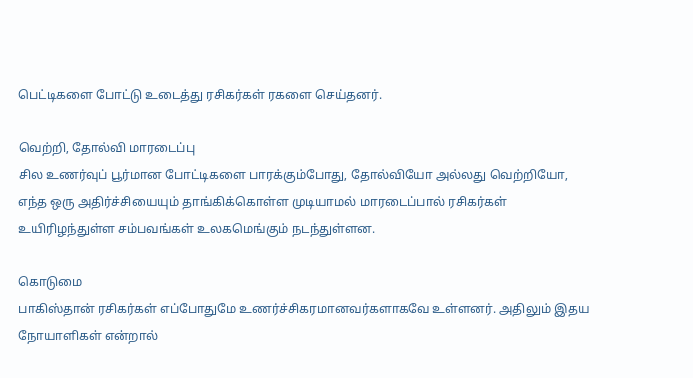பெட்டிகளை போட்டு உடைத்து ரசிகர்கள் ரகளை செய்தனர்.

வெற்றி, தோல்வி மாரடைப்பு
சில உணர்வுப் பூர்மான போட்டிகளை பாரக்கும்போது, தோல்வியோ அல்லது வெற்றியோ, எந்த ஒரு அதிர்ச்சியையும் தாங்கிக்கொள்ள முடியாமல் மாரடைப்பால் ரசிகர்கள் உயிரிழந்துள்ள சம்பவங்கள் உலகமெங்கும் நடந்துள்ளன.

கொடுமை
பாகிஸ்தான் ரசிகர்கள் எப்போதுமே உணர்ச்சிகரமானவர்களாகவே உள்ளனர். அதிலும் இதய நோயாளிகள் என்றால்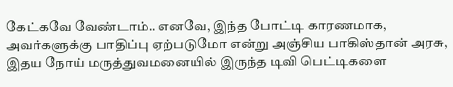கேட்கவே வேண்டாம்.. எனவே, இந்த போட்டி காரணமாக, அவர்களுக்கு பாதிப்பு ஏற்படுமோ என்று அஞ்சிய பாகிஸ்தான் அரசு, இதய நோய் மருத்துவமனையில் இருந்த டிவி பெட்டிகளை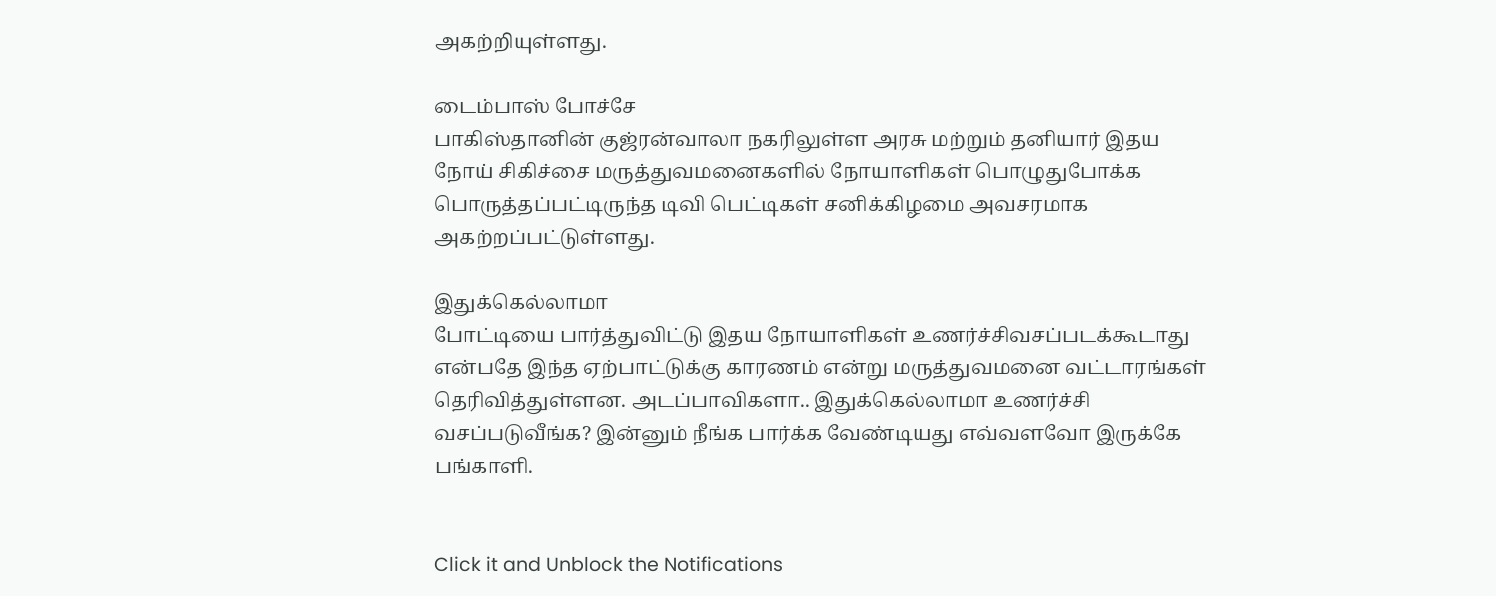அகற்றியுள்ளது.

டைம்பாஸ் போச்சே
பாகிஸ்தானின் குஜ்ரன்வாலா நகரிலுள்ள அரசு மற்றும் தனியார் இதய நோய் சிகிச்சை மருத்துவமனைகளில் நோயாளிகள் பொழுதுபோக்க பொருத்தப்பட்டிருந்த டிவி பெட்டிகள் சனிக்கிழமை அவசரமாக அகற்றப்பட்டுள்ளது.

இதுக்கெல்லாமா
போட்டியை பார்த்துவிட்டு இதய நோயாளிகள் உணர்ச்சிவசப்படக்கூடாது என்பதே இந்த ஏற்பாட்டுக்கு காரணம் என்று மருத்துவமனை வட்டாரங்கள் தெரிவித்துள்ளன. அடப்பாவிகளா.. இதுக்கெல்லாமா உணர்ச்சி வசப்படுவீங்க? இன்னும் நீங்க பார்க்க வேண்டியது எவ்வளவோ இருக்கே பங்காளி.


Click it and Unblock the Notifications